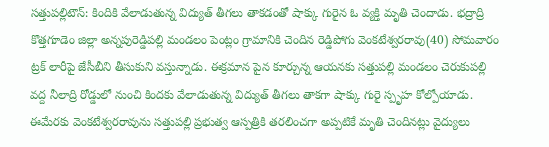సత్తుపల్లిటౌన్: కిందికి వేలాడుతున్న విద్యుత్ తీగలు తాకడంతో షాక్కు గురైన ఓ వ్యక్తి మృతి చెందాడు. భద్రాద్రి కొత్తగూడెం జిల్లా అన్నపురెడ్డిపల్లి మండలం పెంట్లం గ్రామానికి చెందిన రెడ్డిపోగు వెంకటేశ్వరరావు(40) సోమవారం ట్రక్ లారీపై జేసీబీని తీసుకుని వస్తున్నాడు. ఈక్రమాన పైన కూర్చున్న ఆయనకు సత్తుపల్లి మండలం చెరుకుపల్లి వద్ద నీలాద్రి రోడ్డులో నుంచి కిందకు వేలాడుతున్న విద్యుత్ తీగలు తాకగా షాక్కు గురై స్పృహ కోల్పోయాడు. ఈమేరకు వెంకటేశ్వరరావును సత్తుపల్లి ప్రభుత్వ ఆస్పత్రికి తరలించగా అప్పటికే మృతి చెందినట్లు వైద్యులు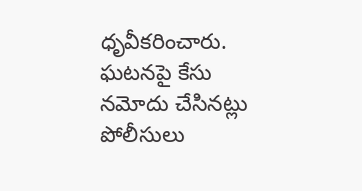ధృవీకరించారు. ఘటనపై కేసు నమోదు చేసినట్లు పోలీసులు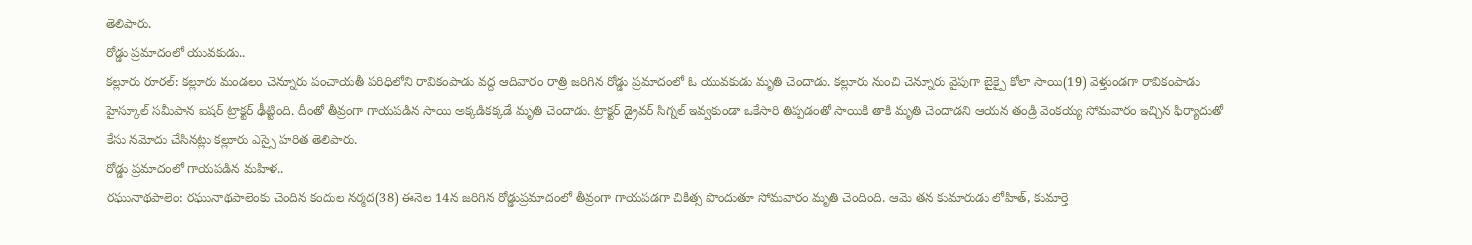తెలిపారు.
రోడ్డు ప్రమాదంలో యువకుడు..
కల్లూరు రూరల్: కల్లూరు మండలం చెన్నూరు పంచాయతీ పరిధిలోని రావికంపాడు వద్ద ఆదివారం రాత్రి జరిగిన రోడ్డు ప్రమాదంలో ఓ యువకుడు మృతి చెందాడు. కల్లూరు నుంచి చెన్నూరు వైపుగా బైక్పై కోలా సాయి(19) వెళ్తుండగా రావికంపాడు హైస్కూల్ సమీపాన ఐషర్ ట్రాక్టర్ ఢీట్టింది. దీంతో తీవ్రంగా గాయపడిన సాయి అక్కడికక్కడే మృతి చెందాడు. ట్రాక్టర్ డ్రైవర్ సిగ్నల్ ఇవ్వకుండా ఒకేసారి తిప్పడంతో సాయికి తాకి మృతి చెందాడని ఆయన తండ్రి వెంకయ్య సోమవారం ఇచ్చిన ఫిర్యాదుతో కేసు నమోదు చేసినట్లు కల్లూరు ఎస్సై హరిత తెలిపారు.
రోడ్డు ప్రమాదంలో గాయపడిన మహిళ..
రఘునాథపాలెం: రఘునాథపాలెంకు చెందిన కందుల నర్మద(38) ఈనెల 14న జరిగిన రోడ్డుప్రమాదంలో తీవ్రంగా గాయపడగా చికిత్స పొందుతూ సోమవారం మృతి చెందింది. ఆమె తన కుమారుడు లోహిత్, కుమార్తె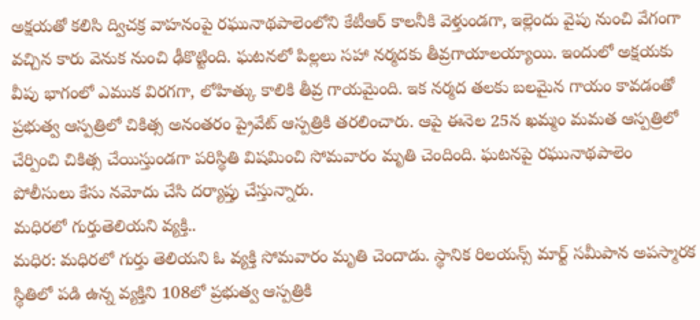అక్షయతో కలిసి ద్విచక్ర వాహనంపై రఘునాథపాలెంలోని కేటీఆర్ కాలనీకి వెళ్తుండగా, ఇల్లెందు వైపు నుంచి వేగంగా వచ్చిన కారు వెనుక నుంచి ఢీకొట్టింది. ఘటనలో పిల్లలు సహా నర్మదకు తీవ్రగాయాలయ్యాయి. ఇందులో అక్షయకు వీపు భాగంలో ఎముక విరగగా, లోహిత్కు కాలికి తీవ్ర గాయమైంది. ఇక నర్మద తలకు బలమైన గాయం కావడంతో ప్రభుత్వ ఆస్పత్రిలో చికిత్స అనంతరం ప్రైవేట్ ఆస్పత్రికి తరలించారు. ఆపై ఈనెల 25న ఖమ్మం మమత ఆస్పత్రిలో చేర్పించి చికిత్స చేయిస్తుండగా పరిస్థితి విషమించి సోమవారం మృతి చెందింది. ఘటనపై రఘునాథపాలెం పోలీసులు కేసు నమోదు చేసి దర్యాప్తు చేస్తున్నారు.
మధిరలో గుర్తుతెలియని వ్యక్తి..
మధిర: మధిరలో గుర్తు తెలియని ఓ వ్యక్తి సోమవారం మృతి చెందాడు. స్థానిక రిలయన్స్ మార్ట్ సమీపాన అపస్మారక స్థితిలో పడి ఉన్న వ్యక్తిని 108లో ప్రభుత్వ ఆస్పత్రికి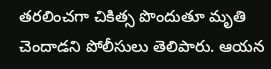తరలించగా చికిత్స పొందుతూ మృతి చెందాడని పోలీసులు తెలిపారు. ఆయన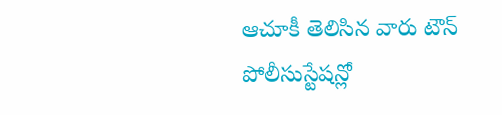ఆచూకీ తెలిసిన వారు టౌన్ పోలీసుస్టేషన్లో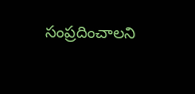సంప్రదించాలని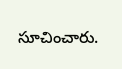సూచించారు.